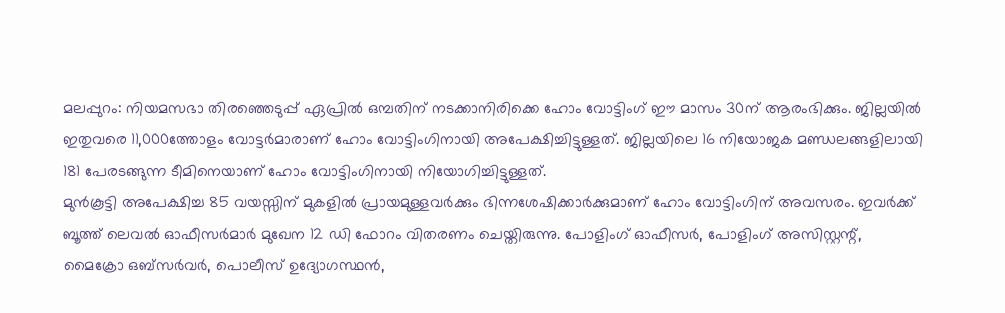മലപ്പുറം: നിയമസഭാ തിരഞ്ഞെടുപ്പ് ഏപ്രിൽ ഒമ്പതിന് നടക്കാനിരിക്കെ ഹോം വോട്ടിംഗ് ഈ മാസം 30ന് ആരംഭിക്കും. ജില്ലയിൽ ഇതുവരെ 11,000ത്തോളം വോട്ടർമാരാണ് ഹോം വോട്ടിംഗിനായി അപേക്ഷിച്ചിട്ടുള്ളത്. ജില്ലയിലെ 16 നിയോജക മണ്ഡലങ്ങളിലായി 181 പേരടങ്ങുന്ന ടീമിനെയാണ് ഹോം വോട്ടിംഗിനായി നിയോഗിച്ചിട്ടുള്ളത്.
മുൻകൂട്ടി അപേക്ഷിച്ച 85 വയസ്സിന് മുകളിൽ പ്രായമുള്ളവർക്കും ഭിന്നശേഷിക്കാർക്കുമാണ് ഹോം വോട്ടിംഗിന് അവസരം. ഇവർക്ക് ബൂത്ത് ലെവൽ ഓഫീസർമാർ മുഖേന 12 ഡി ഫോറം വിതരണം ചെയ്തിരുന്നു. പോളിംഗ് ഓഫീസർ, പോളിംഗ് അസിസ്റ്റന്റ്, മൈക്രോ ഒബ്സർവർ, പൊലീസ് ഉദ്യോഗസ്ഥൻ,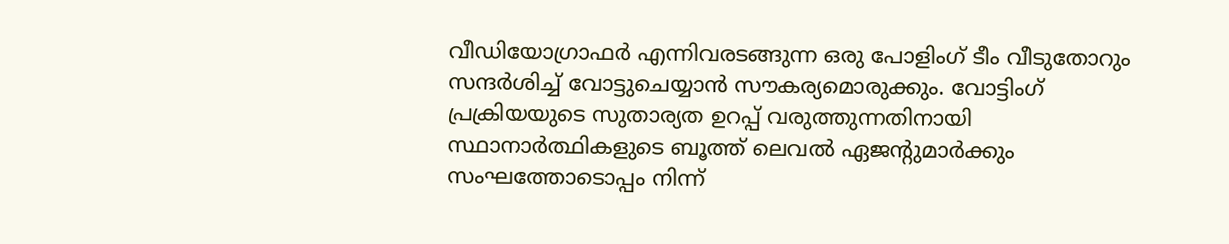വീഡിയോഗ്രാഫർ എന്നിവരടങ്ങുന്ന ഒരു പോളിംഗ് ടീം വീടുതോറും സന്ദർശിച്ച് വോട്ടുചെയ്യാൻ സൗകര്യമൊരുക്കും. വോട്ടിംഗ് പ്രക്രിയയുടെ സുതാര്യത ഉറപ്പ് വരുത്തുന്നതിനായി സ്ഥാനാർത്ഥികളുടെ ബൂത്ത് ലെവൽ ഏജന്റുമാർക്കും സംഘത്തോടൊപ്പം നിന്ന്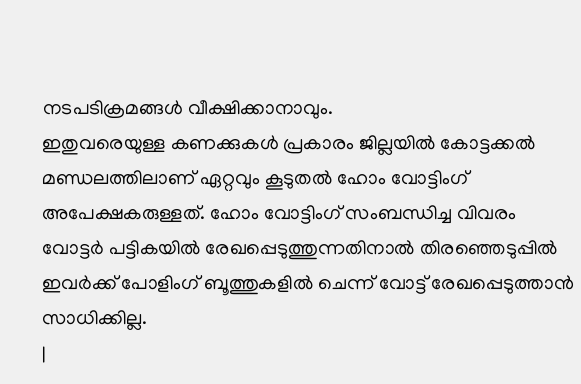നടപടിക്രമങ്ങൾ വീക്ഷിക്കാനാവും.
ഇതുവരെയുള്ള കണക്കുകൾ പ്രകാരം ജില്ലയിൽ കോട്ടക്കൽ മണ്ഡലത്തിലാണ് ഏറ്റവും കൂടുതൽ ഹോം വോട്ടിംഗ് അപേക്ഷകരുള്ളത്. ഹോം വോട്ടിംഗ് സംബന്ധിച്ച വിവരം വോട്ടർ പട്ടികയിൽ രേഖപ്പെടുത്തുന്നതിനാൽ തിരഞ്ഞെടുപ്പിൽ ഇവർക്ക് പോളിംഗ് ബൂത്തുകളിൽ ചെന്ന് വോട്ട് രേഖപ്പെടുത്താൻ സാധിക്കില്ല.
|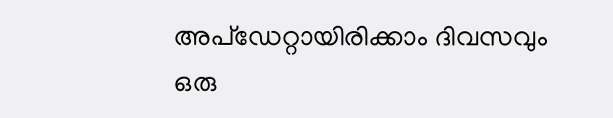അപ്ഡേറ്റായിരിക്കാം ദിവസവും
ഒരു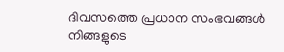ദിവസത്തെ പ്രധാന സംഭവങ്ങൾ നിങ്ങളുടെ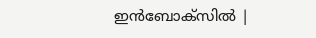ഇൻബോക്സിൽ |